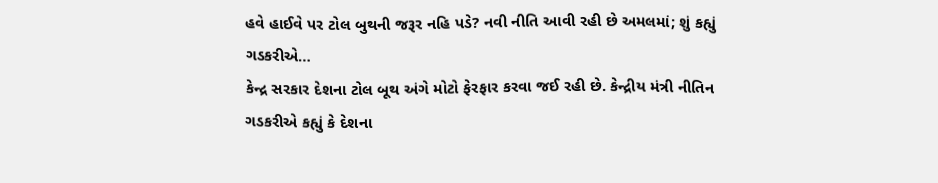હવે હાઈવે પર ટોલ બુથની જરૂર નહિ પડે? નવી નીતિ આવી રહી છે અમલમાં; શું કહ્યું ગડકરીએ…
કેન્દ્ર સરકાર દેશના ટોલ બૂથ અંગે મોટો ફેરફાર કરવા જઈ રહી છે. કેન્દ્રીય મંત્રી નીતિન ગડકરીએ કહ્યું કે દેશના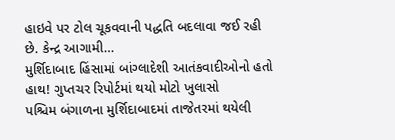હાઇવે પર ટોલ ચૂકવવાની પદ્ધતિ બદલાવા જઈ રહી છે. કેન્દ્ર આગામી…
મુર્શિદાબાદ હિંસામાં બાંગ્લાદેશી આતંકવાદીઓનો હતો હાથ! ગુપ્તચર રિપોર્ટમાં થયો મોટો ખુલાસો
પશ્ચિમ બંગાળના મુર્શિદાબાદમાં તાજેતરમાં થયેલી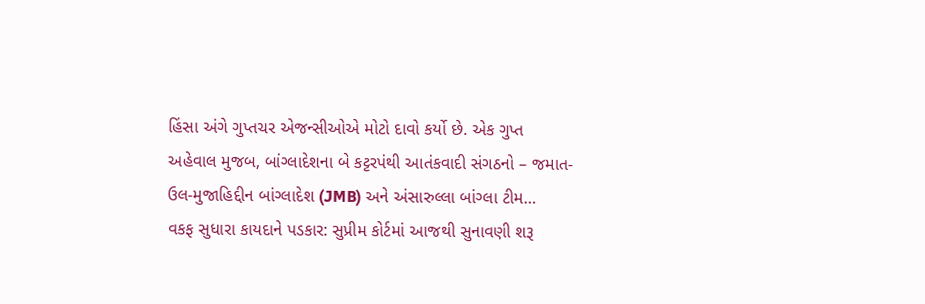હિંસા અંગે ગુપ્તચર એજન્સીઓએ મોટો દાવો કર્યો છે. એક ગુપ્ત અહેવાલ મુજબ, બાંગ્લાદેશના બે કટ્ટરપંથી આતંકવાદી સંગઠનો – જમાત-ઉલ-મુજાહિદ્દીન બાંગ્લાદેશ (JMB) અને અંસારુલ્લા બાંગ્લા ટીમ…
વકફ સુધારા કાયદાને પડકાર: સુપ્રીમ કોર્ટમાં આજથી સુનાવણી શરૂ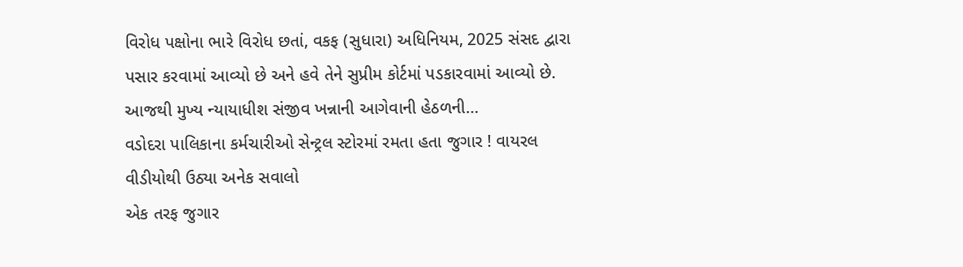વિરોધ પક્ષોના ભારે વિરોધ છતાં, વકફ (સુધારા) અધિનિયમ, 2025 સંસદ દ્વારા પસાર કરવામાં આવ્યો છે અને હવે તેને સુપ્રીમ કોર્ટમાં પડકારવામાં આવ્યો છે. આજથી મુખ્ય ન્યાયાધીશ સંજીવ ખન્નાની આગેવાની હેઠળની…
વડોદરા પાલિકાના કર્મચારીઓ સેન્ટ્રલ સ્ટોરમાં રમતા હતા જુગાર ! વાયરલ વીડીયોથી ઉઠ્યા અનેક સવાલો
એક તરફ જુગાર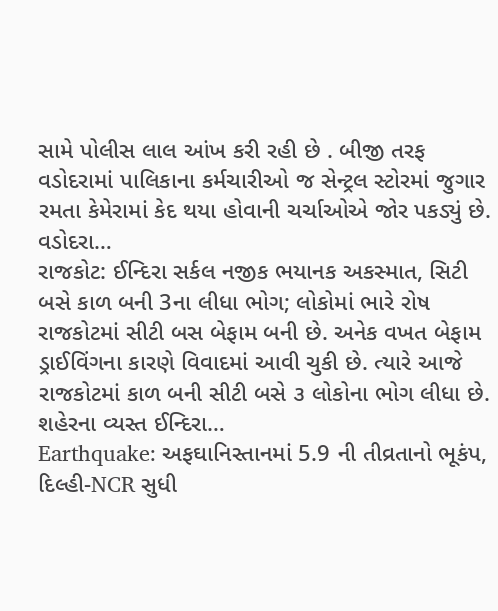સામે પોલીસ લાલ આંખ કરી રહી છે . બીજી તરફ વડોદરામાં પાલિકાના કર્મચારીઓ જ સેન્ટ્રલ સ્ટોરમાં જુગાર રમતા કેમેરામાં કેદ થયા હોવાની ચર્ચાઓએ જોર પકડ્યું છે. વડોદરા…
રાજકોટ: ઈન્દિરા સર્કલ નજીક ભયાનક અકસ્માત, સિટી બસે કાળ બની 3ના લીધા ભોગ; લોકોમાં ભારે રોષ
રાજકોટમાં સીટી બસ બેફામ બની છે. અનેક વખત બેફામ ડ્રાઈવિંગના કારણે વિવાદમાં આવી ચુકી છે. ત્યારે આજે રાજકોટમાં કાળ બની સીટી બસે ૩ લોકોના ભોગ લીધા છે. શહેરના વ્યસ્ત ઈન્દિરા…
Earthquake: અફઘાનિસ્તાનમાં 5.9 ની તીવ્રતાનો ભૂકંપ, દિલ્હી-NCR સુધી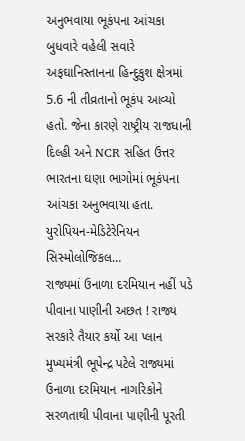અનુભવાયા ભૂકંપના આંચકા
બુધવારે વહેલી સવારે અફઘાનિસ્તાનના હિન્દુકુશ ક્ષેત્રમાં 5.6 ની તીવ્રતાનો ભૂકંપ આવ્યો હતો. જેના કારણે રાષ્ટ્રીય રાજધાની દિલ્હી અને NCR સહિત ઉત્તર ભારતના ઘણા ભાગોમાં ભૂકંપના આંચકા અનુભવાયા હતા. યુરોપિયન-મેડિટેરેનિયન સિસ્મોલોજિકલ…
રાજ્યમાં ઉનાળા દરમિયાન નહીં પડે પીવાના પાણીની અછત ! રાજ્ય સરકારે તૈયાર કર્યો આ પ્લાન
મુખ્યમંત્રી ભૂપેન્દ્ર પટેલે રાજ્યમાં ઉનાળા દરમિયાન નાગરિકોને સરળતાથી પીવાના પાણીની પૂરતી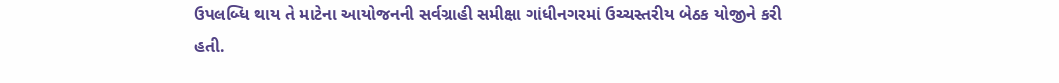ઉપલબ્ધિ થાય તે માટેના આયોજનની સર્વગ્રાહી સમીક્ષા ગાંધીનગરમાં ઉચ્ચસ્તરીય બેઠક યોજીને કરી હતી.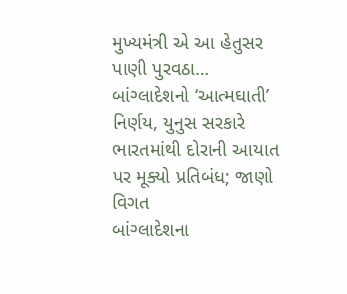મુખ્યમંત્રી એ આ હેતુસર પાણી પુરવઠા…
બાંગ્લાદેશનો ‘આત્મઘાતી’ નિર્ણય, યુનુસ સરકારે ભારતમાંથી દોરાની આયાત પર મૂક્યો પ્રતિબંધ; જાણો વિગત
બાંગ્લાદેશના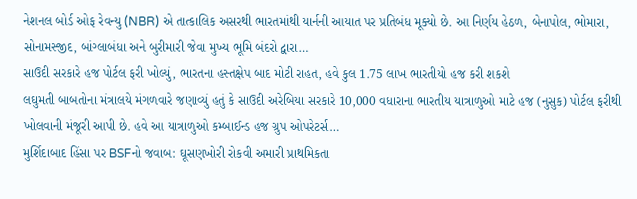નેશનલ બોર્ડ ઓફ રેવન્યુ (NBR) એ તાત્કાલિક અસરથી ભારતમાંથી યાર્નની આયાત પર પ્રતિબંધ મૂક્યો છે. આ નિર્ણય હેઠળ, બેનાપોલ, ભોમારા, સોનામસ્જીદ, બાંગ્લાબંધા અને બુરીમારી જેવા મુખ્ય ભૂમિ બંદરો દ્વારા…
સાઉદી સરકારે હજ પોર્ટલ ફરી ખોલ્યું, ભારતના હસ્તક્ષેપ બાદ મોટી રાહત, હવે કુલ 1.75 લાખ ભારતીયો હજ કરી શકશે
લઘુમતી બાબતોના મંત્રાલયે મંગળવારે જણાવ્યું હતું કે સાઉદી અરેબિયા સરકારે 10,000 વધારાના ભારતીય યાત્રાળુઓ માટે હજ (નુસુક) પોર્ટલ ફરીથી ખોલવાની મંજૂરી આપી છે. હવે આ યાત્રાળુઓ કમ્બાઈન્ડ હજ ગ્રુપ ઓપરેટર્સ…
મુર્શિદાબાદ હિંસા પર BSFનો જવાબ: ઘૂસણખોરી રોકવી અમારી પ્રાથમિકતા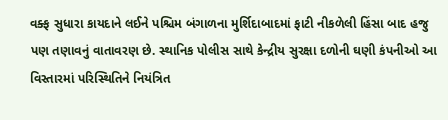વક્ફ સુધારા કાયદાને લઈને પશ્ચિમ બંગાળના મુર્શિદાબાદમાં ફાટી નીકળેલી હિંસા બાદ હજુ પણ તણાવનું વાતાવરણ છે. સ્થાનિક પોલીસ સાથે કેન્દ્રીય સુરક્ષા દળોની ઘણી કંપનીઓ આ વિસ્તારમાં પરિસ્થિતિને નિયંત્રિત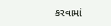કરવામાં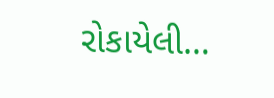રોકાયેલી…